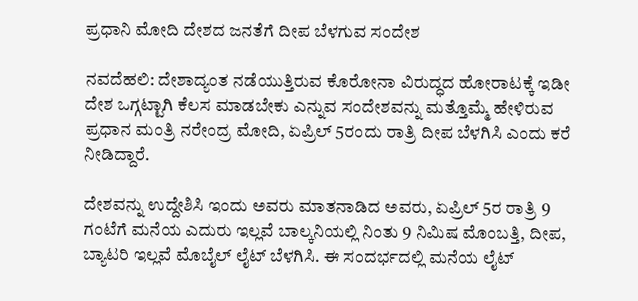ಪ್ರಧಾನಿ ಮೋದಿ ದೇಶದ ಜನತೆಗೆ ದೀಪ ಬೆಳಗುವ ಸಂದೇಶ

ನವದೆಹಲಿ: ದೇಶಾದ್ಯಂತ ನಡೆಯುತ್ತಿರುವ ಕೊರೋನಾ ವಿರುದ್ಧದ ಹೋರಾಟಕ್ಕೆ ಇಡೀ ದೇಶ ಒಗ್ಗಟ್ಟಾಗಿ ಕೆಲಸ ಮಾಡಬೇಕು ಎನ್ನುವ ಸಂದೇಶವನ್ನು ಮತ್ತೊಮ್ಮೆ ಹೇಳಿರುವ ಪ್ರಧಾನ ಮಂತ್ರಿ ನರೇಂದ್ರ ಮೋದಿ, ಏಪ್ರಿಲ್ 5ರಂದು ರಾತ್ರಿ ದೀಪ ಬೆಳಗಿಸಿ ಎಂದು ಕರೆ ನೀಡಿದ್ದಾರೆ.

ದೇಶವನ್ನು ಉದ್ದೇಶಿಸಿ ಇಂದು ಅವರು ಮಾತನಾಡಿದ ಅವರು, ಏಪ್ರಿಲ್ 5ರ ರಾತ್ರಿ 9 ಗಂಟೆಗೆ ಮನೆಯ ಎದುರು ಇಲ್ಲವೆ ಬಾಲ್ಕನಿಯಲ್ಲಿ ನಿಂತು 9 ನಿಮಿಷ ಮೊಂಬತ್ತಿ, ದೀಪ, ಬ್ಯಾಟರಿ ಇಲ್ಲವೆ ಮೊಬೈಲ್ ಲೈಟ್ ಬೆಳಗಿಸಿ. ಈ ಸಂದರ್ಭದಲ್ಲಿ ಮನೆಯ ಲೈಟ್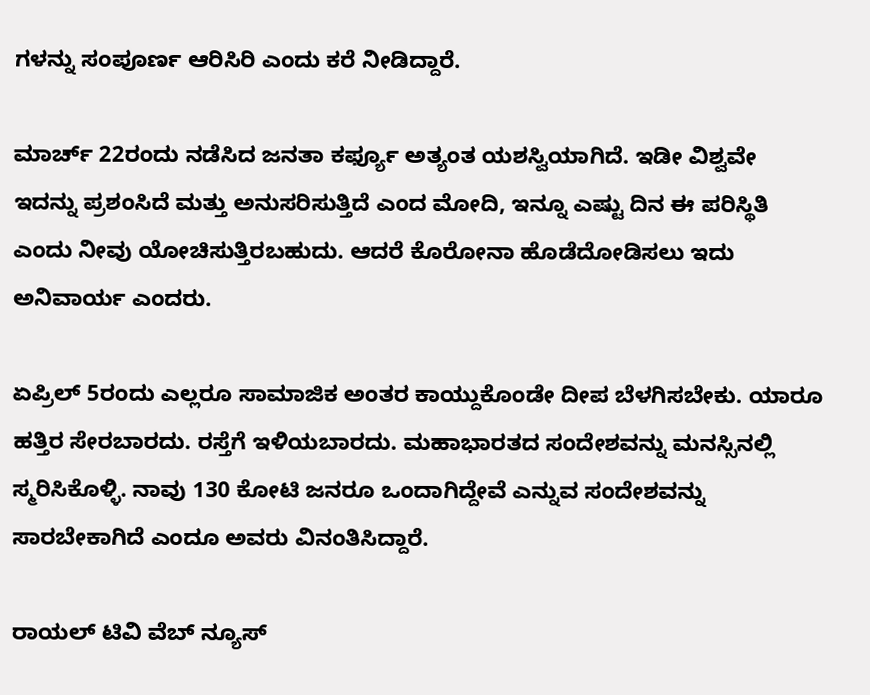ಗಳನ್ನು ಸಂಪೂರ್ಣ ಆರಿಸಿರಿ ಎಂದು ಕರೆ ನೀಡಿದ್ದಾರೆ.

ಮಾರ್ಚ್ 22ರಂದು ನಡೆಸಿದ ಜನತಾ ಕರ್ಫ್ಯೂ ಅತ್ಯಂತ ಯಶಸ್ವಿಯಾಗಿದೆ. ಇಡೀ ವಿಶ್ವವೇ ಇದನ್ನು ಪ್ರಶಂಸಿದೆ ಮತ್ತು ಅನುಸರಿಸುತ್ತಿದೆ ಎಂದ ಮೋದಿ, ಇನ್ನೂ ಎಷ್ಟು ದಿನ ಈ ಪರಿಸ್ಥಿತಿ ಎಂದು ನೀವು ಯೋಚಿಸುತ್ತಿರಬಹುದು. ಆದರೆ ಕೊರೋನಾ ಹೊಡೆದೋಡಿಸಲು ಇದು ಅನಿವಾರ್ಯ ಎಂದರು.

ಏಪ್ರಿಲ್ 5ರಂದು ಎಲ್ಲರೂ ಸಾಮಾಜಿಕ ಅಂತರ ಕಾಯ್ದುಕೊಂಡೇ ದೀಪ ಬೆಳಗಿಸಬೇಕು. ಯಾರೂ ಹತ್ತಿರ ಸೇರಬಾರದು. ರಸ್ತೆಗೆ ಇಳಿಯಬಾರದು. ಮಹಾಭಾರತದ ಸಂದೇಶವನ್ನು ಮನಸ್ಸಿನಲ್ಲಿ ಸ್ಮರಿಸಿಕೊಳ್ಳಿ. ನಾವು 130 ಕೋಟಿ ಜನರೂ ಒಂದಾಗಿದ್ದೇವೆ ಎನ್ನುವ ಸಂದೇಶವನ್ನು ಸಾರಬೇಕಾಗಿದೆ ಎಂದೂ ಅವರು ವಿನಂತಿಸಿದ್ದಾರೆ.

ರಾಯಲ್ ಟಿವಿ ವೆಬ್ ನ್ಯೂಸ್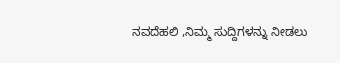ನವದೆಹಲಿ ,ನಿಮ್ಮ ಸುದ್ದಿಗಳನ್ನು ನೀಡಲು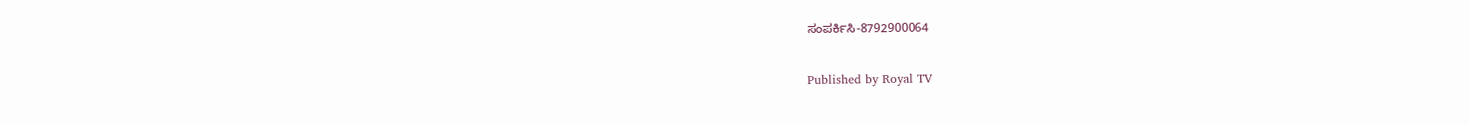ಸಂಪರ್ಕಿಸಿ-8792900064

Published by Royal TV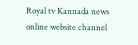Royal tv Kannada news online website channel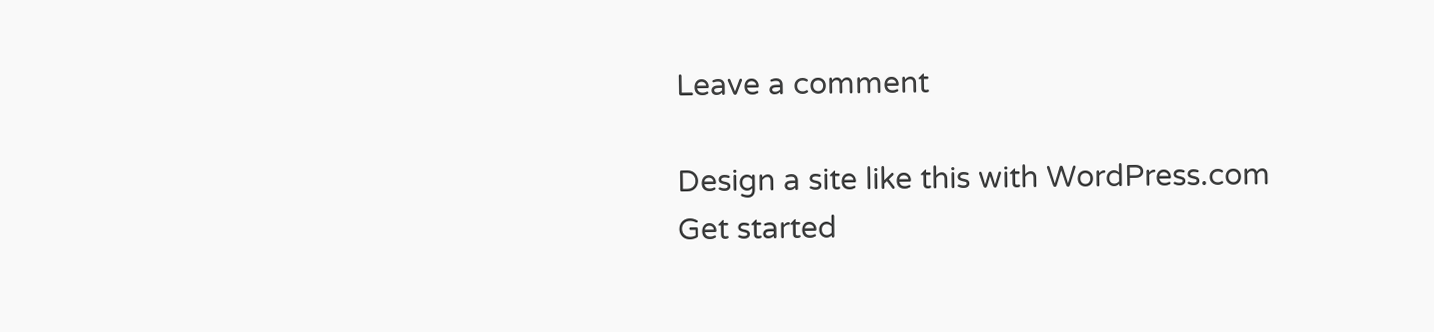Leave a comment

Design a site like this with WordPress.com
Get started